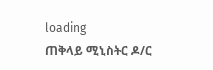loading
ጠቅላይ ሚኒስትር ዶ/ር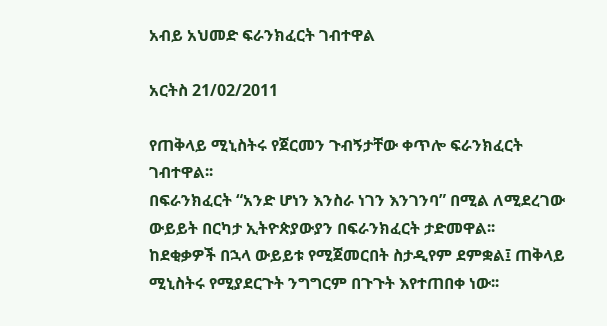አብይ አህመድ ፍራንክፈርት ገብተዋል

አርትስ 21/02/2011

የጠቅላይ ሚኒስትሩ የጀርመን ጉብኝታቸው ቀጥሎ ፍራንክፈርት ገብተዋል፡፡
በፍራንክፈርት “አንድ ሆነን እንስራ ነገን እንገንባ” በሚል ለሚደረገው ውይይት በርካታ ኢትዮጵያውያን በፍራንክፈርት ታድመዋል፡፡
ከደቂቃዎች በኋላ ውይይቱ የሚጀመርበት ስታዲየም ደምቋል፤ ጠቅላይ ሚኒስትሩ የሚያደርጉት ንግግርም በጉጉት እየተጠበቀ ነው፡፡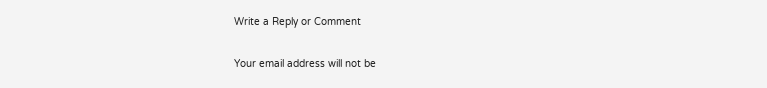Write a Reply or Comment

Your email address will not be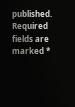published. Required fields are marked *